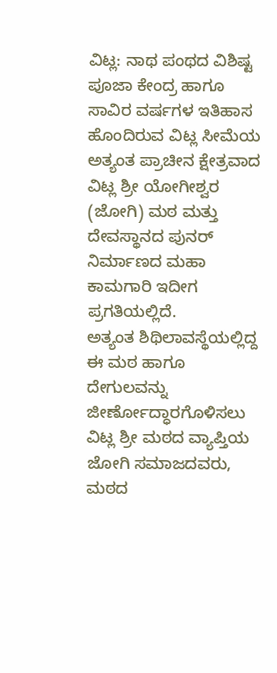ವಿಟ್ಲ: ನಾಥ ಪಂಥದ ವಿಶಿಷ್ಟ ಪೂಜಾ ಕೇಂದ್ರ ಹಾಗೂ ಸಾವಿರ ವರ್ಷಗಳ ಇತಿಹಾಸ ಹೊಂದಿರುವ ವಿಟ್ಲ ಸೀಮೆಯ ಅತ್ಯಂತ ಪ್ರಾಚೀನ ಕ್ಷೇತ್ರವಾದ ವಿಟ್ಲ ಶ್ರೀ ಯೋಗೀಶ್ವರ (ಜೋಗಿ) ಮಠ ಮತ್ತು ದೇವಸ್ಥಾನದ ಪುನರ್ ನಿರ್ಮಾಣದ ಮಹಾ ಕಾಮಗಾರಿ ಇದೀಗ ಪ್ರಗತಿಯಲ್ಲಿದೆ.
ಅತ್ಯಂತ ಶಿಥಿಲಾವಸ್ಥೆಯಲ್ಲಿದ್ದ ಈ ಮಠ ಹಾಗೂ ದೇಗುಲವನ್ನು ಜೀರ್ಣೋದ್ಧಾರಗೊಳಿಸಲು ವಿಟ್ಲ ಶ್ರೀ ಮಠದ ವ್ಯಾಪ್ತಿಯ ಜೋಗಿ ಸಮಾಜದವರು, ಮಠದ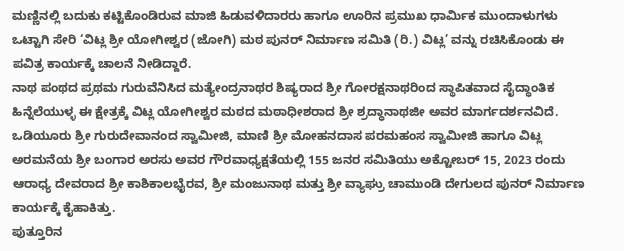ಮಣ್ಣಿನಲ್ಲಿ ಬದುಕು ಕಟ್ಟಿಕೊಂಡಿರುವ ಮಾಜಿ ಹಿಡುವಳಿದಾರರು ಹಾಗೂ ಊರಿನ ಪ್ರಮುಖ ಧಾರ್ಮಿಕ ಮುಂದಾಳುಗಳು ಒಟ್ಟಾಗಿ ಸೇರಿ ‘ವಿಟ್ಲ ಶ್ರೀ ಯೋಗೀಶ್ವರ (ಜೋಗಿ) ಮಠ ಪುನರ್ ನಿರ್ಮಾಣ ಸಮಿತಿ (ರಿ.) ವಿಟ್ಲ’ ವನ್ನು ರಚಿಸಿಕೊಂಡು ಈ ಪವಿತ್ರ ಕಾರ್ಯಕ್ಕೆ ಚಾಲನೆ ನೀಡಿದ್ದಾರೆ.
ನಾಥ ಪಂಥದ ಪ್ರಥಮ ಗುರುವೆನಿಸಿದ ಮತ್ಯೇಂದ್ರನಾಥರ ಶಿಷ್ಯರಾದ ಶ್ರೀ ಗೋರಕ್ಷನಾಥರಿಂದ ಸ್ಥಾಪಿತವಾದ ಸೈದ್ಧಾಂತಿಕ ಹಿನ್ನೆಲೆಯುಳ್ಳ ಈ ಕ್ಷೇತ್ರಕ್ಕೆ ವಿಟ್ಲ ಯೋಗೀಶ್ವರ ಮಠದ ಮಠಾಧೀಶರಾದ ಶ್ರೀ ಶ್ರದ್ಧಾನಾಥಜೀ ಅವರ ಮಾರ್ಗದರ್ಶನವಿದೆ. ಒಡಿಯೂರು ಶ್ರೀ ಗುರುದೇವಾನಂದ ಸ್ವಾಮೀಜಿ, ಮಾಣಿ ಶ್ರೀ ಮೋಹನದಾಸ ಪರಮಹಂಸ ಸ್ವಾಮೀಜಿ ಹಾಗೂ ವಿಟ್ಲ ಅರಮನೆಯ ಶ್ರೀ ಬಂಗಾರ ಅರಸು ಅವರ ಗೌರವಾಧ್ಯಕ್ಷತೆಯಲ್ಲಿ 155 ಜನರ ಸಮಿತಿಯು ಅಕ್ಟೋಬರ್ 15, 2023 ರಂದು ಆರಾಧ್ಯ ದೇವರಾದ ಶ್ರೀ ಕಾಶಿಕಾಲಭೈರವ, ಶ್ರೀ ಮಂಜುನಾಥ ಮತ್ತು ಶ್ರೀ ವ್ಯಾಘ್ರು ಚಾಮುಂಡಿ ದೇಗುಲದ ಪುನರ್ ನಿರ್ಮಾಣ ಕಾರ್ಯಕ್ಕೆ ಕೈಹಾಕಿತ್ತು.
ಪುತ್ತೂರಿನ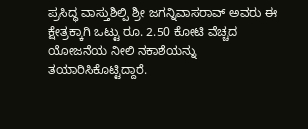ಪ್ರಸಿದ್ಧ ವಾಸ್ತುಶಿಲ್ಪಿ ಶ್ರೀ ಜಗನ್ನಿವಾಸರಾವ್ ಅವರು ಈ ಕ್ಷೇತ್ರಕ್ಕಾಗಿ ಒಟ್ಟು ರೂ. 2.50 ಕೋಟಿ ವೆಚ್ಚದ ಯೋಜನೆಯ ನೀಲಿ ನಕಾಶೆಯನ್ನು ತಯಾರಿಸಿಕೊಟ್ಟಿದ್ದಾರೆ.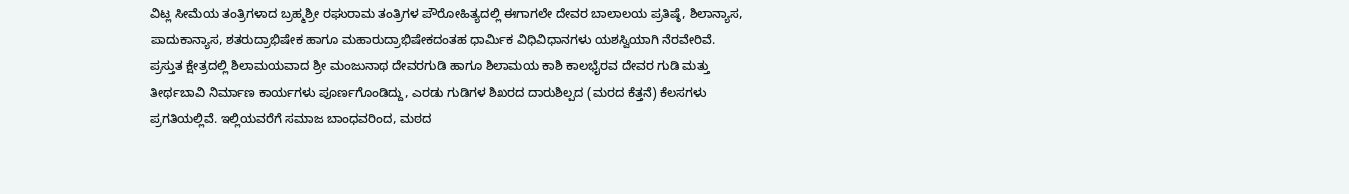ವಿಟ್ಲ ಸೀಮೆಯ ತಂತ್ರಿಗಳಾದ ಬ್ರಹ್ಮಶ್ರೀ ರಘುರಾಮ ತಂತ್ರಿಗಳ ಪೌರೋಹಿತ್ಯದಲ್ಲಿ ಈಗಾಗಲೇ ದೇವರ ಬಾಲಾಲಯ ಪ್ರತಿಷ್ಠೆ, ಶಿಲಾನ್ಯಾಸ, ಪಾದುಕಾನ್ಯಾಸ, ಶತರುದ್ರಾಭಿಷೇಕ ಹಾಗೂ ಮಹಾರುದ್ರಾಭಿಷೇಕದಂತಹ ಧಾರ್ಮಿಕ ವಿಧಿವಿಧಾನಗಳು ಯಶಸ್ವಿಯಾಗಿ ನೆರವೇರಿವೆ.
ಪ್ರಸ್ತುತ ಕ್ಷೇತ್ರದಲ್ಲಿ ಶಿಲಾಮಯವಾದ ಶ್ರೀ ಮಂಜುನಾಥ ದೇವರಗುಡಿ ಹಾಗೂ ಶಿಲಾಮಯ ಕಾಶಿ ಕಾಲಭೈರವ ದೇವರ ಗುಡಿ ಮತ್ತು ತೀರ್ಥಬಾವಿ ನಿರ್ಮಾಣ ಕಾರ್ಯಗಳು ಪೂರ್ಣಗೊಂಡಿದ್ದು, ಎರಡು ಗುಡಿಗಳ ಶಿಖರದ ದಾರುಶಿಲ್ಪದ (ಮರದ ಕೆತ್ತನೆ) ಕೆಲಸಗಳು ಪ್ರಗತಿಯಲ್ಲಿವೆ. ಇಲ್ಲಿಯವರೆಗೆ ಸಮಾಜ ಬಾಂಧವರಿಂದ, ಮಠದ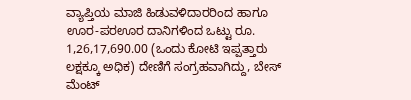ವ್ಯಾಪ್ತಿಯ ಮಾಜಿ ಹಿಡುವಳಿದಾರರಿಂದ ಹಾಗೂ ಊರ-ಪರಊರ ದಾನಿಗಳಿಂದ ಒಟ್ಟು ರೂ. 1,26,17,690.00 (ಒಂದು ಕೋಟಿ ಇಪ್ಪತ್ತಾರು ಲಕ್ಷಕ್ಕೂ ಅಧಿಕ) ದೇಣಿಗೆ ಸಂಗ್ರಹವಾಗಿದ್ದು, ಬೇಸ್ ಮೆಂಟ್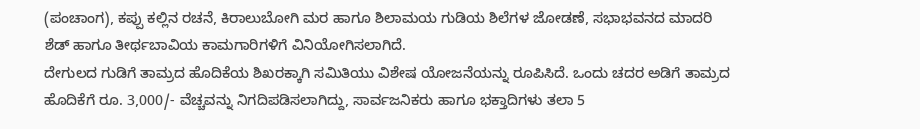(ಪಂಚಾಂಗ), ಕಪ್ಪು ಕಲ್ಲಿನ ರಚನೆ, ಕಿರಾಲುಬೋಗಿ ಮರ ಹಾಗೂ ಶಿಲಾಮಯ ಗುಡಿಯ ಶಿಲೆಗಳ ಜೋಡಣೆ, ಸಭಾಭವನದ ಮಾದರಿ ಶೆಡ್ ಹಾಗೂ ತೀರ್ಥಬಾವಿಯ ಕಾಮಗಾರಿಗಳಿಗೆ ವಿನಿಯೋಗಿಸಲಾಗಿದೆ.
ದೇಗುಲದ ಗುಡಿಗೆ ತಾಮ್ರದ ಹೊದಿಕೆಯ ಶಿಖರಕ್ಕಾಗಿ ಸಮಿತಿಯು ವಿಶೇಷ ಯೋಜನೆಯನ್ನು ರೂಪಿಸಿದೆ. ಒಂದು ಚದರ ಅಡಿಗೆ ತಾಮ್ರದ ಹೊದಿಕೆಗೆ ರೂ. 3,000/- ವೆಚ್ಚವನ್ನು ನಿಗದಿಪಡಿಸಲಾಗಿದ್ದು, ಸಾರ್ವಜನಿಕರು ಹಾಗೂ ಭಕ್ತಾದಿಗಳು ತಲಾ 5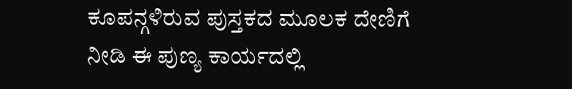ಕೂಪನ್ಗಳಿರುವ ಪುಸ್ತಕದ ಮೂಲಕ ದೇಣಿಗೆ ನೀಡಿ ಈ ಪುಣ್ಯ ಕಾರ್ಯದಲ್ಲಿ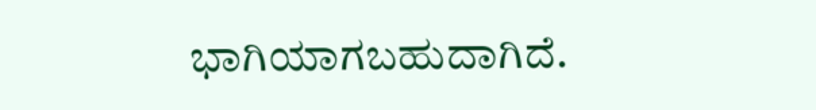ಭಾಗಿಯಾಗಬಹುದಾಗಿದೆ.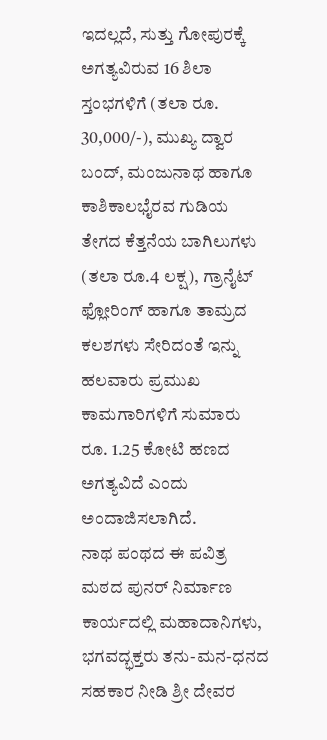ಇದಲ್ಲದೆ, ಸುತ್ತು ಗೋಪುರಕ್ಕೆ ಅಗತ್ಯವಿರುವ 16 ಶಿಲಾ ಸ್ತಂಭಗಳಿಗೆ (ತಲಾ ರೂ. 30,000/-), ಮುಖ್ಯ ದ್ವಾರ ಬಂದ್, ಮಂಜುನಾಥ ಹಾಗೂ ಕಾಶಿಕಾಲಭೈರವ ಗುಡಿಯ ತೇಗದ ಕೆತ್ತನೆಯ ಬಾಗಿಲುಗಳು (ತಲಾ ರೂ.4 ಲಕ್ಷ), ಗ್ರಾನೈಟ್ ಫ್ಲೋರಿಂಗ್ ಹಾಗೂ ತಾಮ್ರದ ಕಲಶಗಳು ಸೇರಿದಂತೆ ಇನ್ನು ಹಲವಾರು ಪ್ರಮುಖ ಕಾಮಗಾರಿಗಳಿಗೆ ಸುಮಾರು ರೂ. 1.25 ಕೋಟಿ ಹಣದ ಅಗತ್ಯವಿದೆ ಎಂದು ಅಂದಾಜಿಸಲಾಗಿದೆ.
ನಾಥ ಪಂಥದ ಈ ಪವಿತ್ರ ಮಠದ ಪುನರ್ ನಿರ್ಮಾಣ ಕಾರ್ಯದಲ್ಲಿ ಮಹಾದಾನಿಗಳು, ಭಗವದ್ಭಕ್ತರು ತನು-ಮನ-ಧನದ ಸಹಕಾರ ನೀಡಿ ಶ್ರೀ ದೇವರ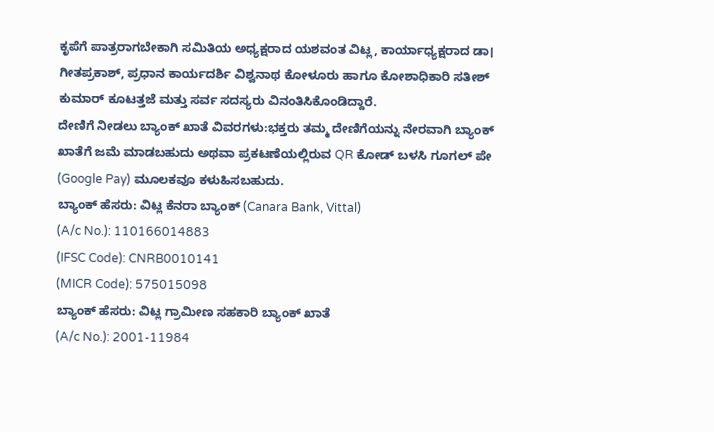ಕೃಪೆಗೆ ಪಾತ್ರರಾಗಬೇಕಾಗಿ ಸಮಿತಿಯ ಅಧ್ಯಕ್ಷರಾದ ಯಶವಂತ ವಿಟ್ಲ, ಕಾರ್ಯಾಧ್ಯಕ್ಷರಾದ ಡಾ। ಗೀತಪ್ರಕಾಶ್, ಪ್ರಧಾನ ಕಾರ್ಯದರ್ಶಿ ವಿಶ್ವನಾಥ ಕೋಳೂರು ಹಾಗೂ ಕೋಶಾಧಿಕಾರಿ ಸತೀಶ್ ಕುಮಾರ್ ಕೂಟತ್ತಜೆ ಮತ್ತು ಸರ್ವ ಸದಸ್ಯರು ವಿನಂತಿಸಿಕೊಂಡಿದ್ದಾರೆ.
ದೇಣಿಗೆ ನೀಡಲು ಬ್ಯಾಂಕ್ ಖಾತೆ ವಿವರಗಳು:ಭಕ್ತರು ತಮ್ಮ ದೇಣಿಗೆಯನ್ನು ನೇರವಾಗಿ ಬ್ಯಾಂಕ್ ಖಾತೆಗೆ ಜಮೆ ಮಾಡಬಹುದು ಅಥವಾ ಪ್ರಕಟಣೆಯಲ್ಲಿರುವ QR ಕೋಡ್ ಬಳಸಿ ಗೂಗಲ್ ಪೇ (Google Pay) ಮೂಲಕವೂ ಕಳುಹಿಸಬಹುದು.
ಬ್ಯಾಂಕ್ ಹೆಸರು: ವಿಟ್ಲ ಕೆನರಾ ಬ್ಯಾಂಕ್ (Canara Bank, Vittal)
(A/c No.): 110166014883
(IFSC Code): CNRB0010141
(MICR Code): 575015098
ಬ್ಯಾಂಕ್ ಹೆಸರು: ವಿಟ್ಲ ಗ್ರಾಮೀಣ ಸಹಕಾರಿ ಬ್ಯಾಂಕ್ ಖಾತೆ
(A/c No.): 2001-11984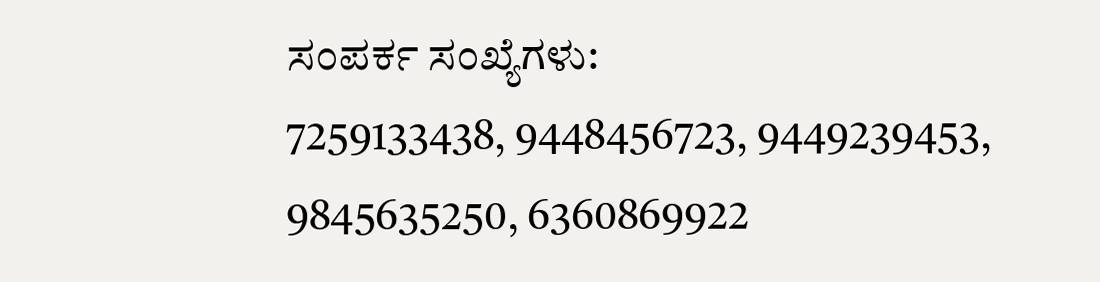ಸಂಪರ್ಕ ಸಂಖ್ಯೆಗಳು:
7259133438, 9448456723, 9449239453, 9845635250, 6360869922